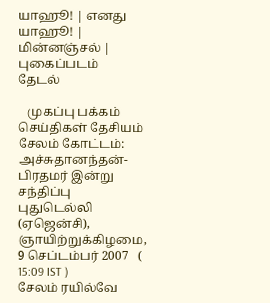யாஹூ! | எனது யாஹூ! | மின்னஞ்சல் | புகைப்படம்
தேடல்

   முகப்பு பக்கம் செய்திகள் தேசியம்
சேலம் கோட்டம்: அச்சுதானந்தன்-பிரதமர் இன்று சந்திப்பு
புதுடெல்லி (ஏஜென்சி), ஞாயிற்றுக்கிழமை, 9 செப்டம்பர் 2007   ( 15:09 IST )
சேலம் ரயில்வே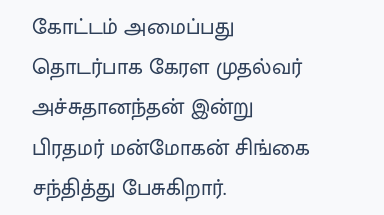கோட்டம் அமைப்பது தொடர்பாக கேரள முதல்வர் அச்சுதானந்தன் இன்று பிரதமர் மன்மோகன் சிங்கை சந்தித்து பேசுகிறார்.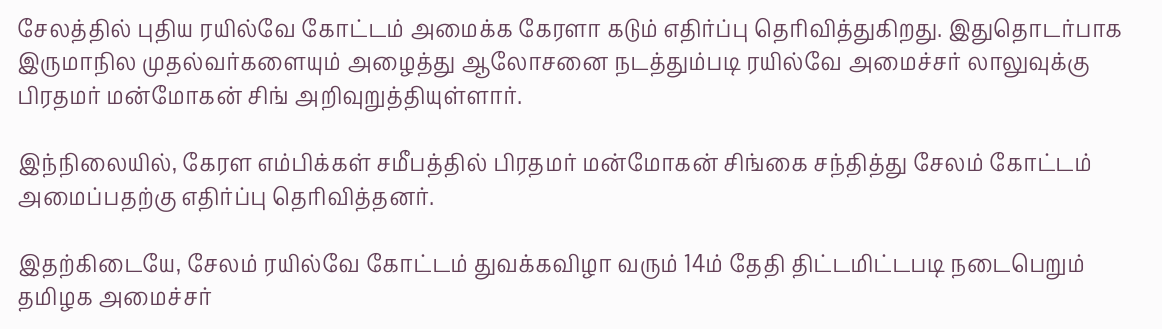சேலத்தில் புதிய ரயில்வே கோட்டம் அமைக்க கேரளா கடும் எதிர்ப்பு தெரிவித்துகிறது. இதுதொடர்பாக இருமாநில முதல்வர்களையும் அழைத்து ஆலோசனை நடத்தும்படி ரயில்வே அமைச்சர் லாலுவுக்கு பிரதமர் மன்மோகன் சிங் அறிவுறுத்தியுள்ளார்.

இந்நிலையில், கேரள எம்பிக்கள் சமீபத்தில் பிரதமர் மன்மோகன் சிங்கை சந்தித்து சேலம் கோட்டம் அமைப்பதற்கு எதிர்ப்பு தெரிவித்தனர்.

இதற்கிடையே, சேலம் ரயில்வே கோட்டம் துவக்கவிழா வரும் 14ம் தேதி திட்டமிட்டபடி நடைபெறும் தமிழக அமைச்சர்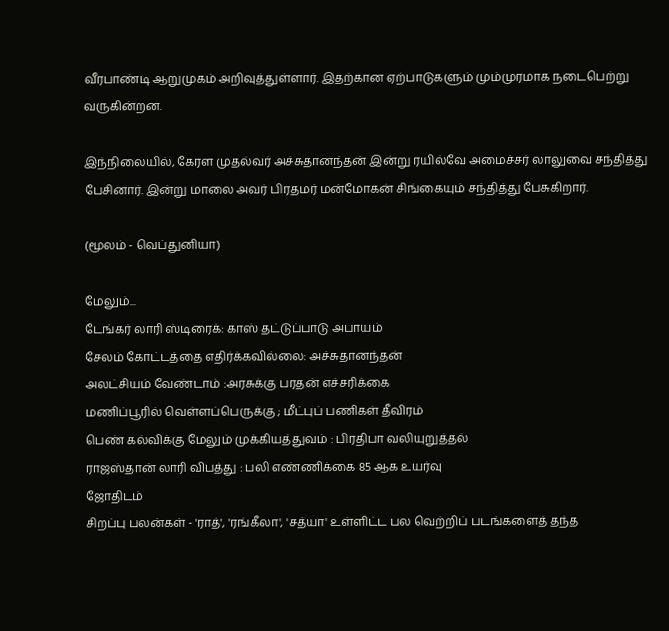வீரபாண்டி ஆறுமுகம் அறிவுத்துள்ளார். இதற்கான ஏற்பாடுகளும் மும்முரமாக நடைபெற்று வருகின்றன.

இந்நிலையில், கேரள முதல்வர் அச்சுதானந்தன் இன்று ரயில்வே அமைச்சர் லாலுவை சந்தித்து பேசினார். இன்று மாலை அவர் பிரதமர் மன்மோகன் சிங்கையும் சந்தித்து பேசுகிறார்.

(மூலம் - வெப்துனியா)

மேலும்...
டேங்கர் லாரி ஸ்டிரைக்: காஸ் தட்டுப்பாடு அபாயம்
சேலம் கோட்டத்தை எதிர்க்கவில்லை: அச்சுதானந்தன்
அலட்சியம் வேண்டாம் :அரசுக்கு பரதன் எச்சரிக்கை
மணிப்பூரில் வெள்ளப்பெருக்கு ; மீட்புப் பணிகள் தீவிரம்
பெண் கல்விக்கு மேலும் முக்கியத்துவம் : பிரதிபா வலியுறுத்தல்
ராஜஸ்தான் லாரி விபத்து : பலி எண்ணிக்கை 85 ஆக உயர்வு
ஜோதிடம்
சிறப்பு பலன்கள் - 'ராத்', 'ரங்கீலா', 'சத்யா' உள்ளிட்ட பல வெற்றிப் படங்களைத் தந்த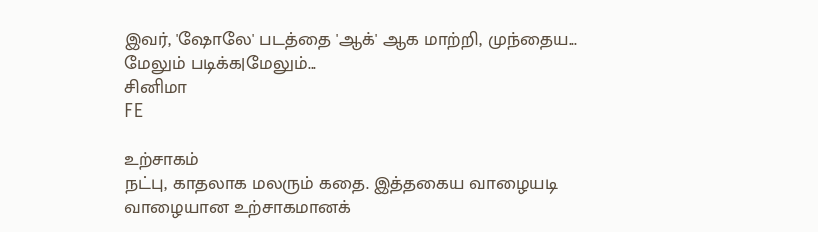இவர், 'ஷோலே' படத்தை 'ஆக்' ஆக மாற்றி, முந்தைய...
மேலும் படிக்க|மேலும்...
சினிமா
FE

உற்சாகம்
நட்பு, காதலாக மலரும் கதை. இத்தகைய வாழையடி வாழையான உற்சாகமானக்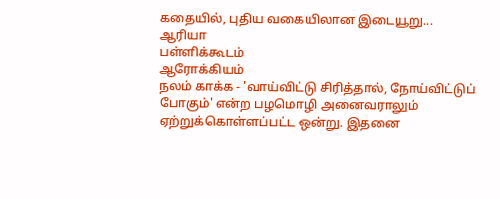கதையில், புதிய வகையிலான இடையூறு...
ஆரியா
பள்ளிக்கூடம்
ஆரோக்கியம்
நலம் காக்க - 'வாய்விட்டு சிரித்தால், நோய்விட்டுப் போகும்' என்ற பழமொழி அனைவராலும் ஏற்றுக்கொள்ளப்பட்ட ஒன்று. இதனை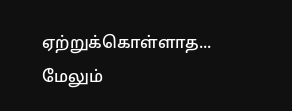ஏற்றுக்கொள்ளாத...
மேலும்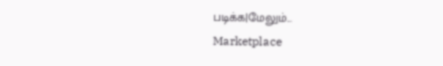படிக்க|மேலும்...
Marketplace